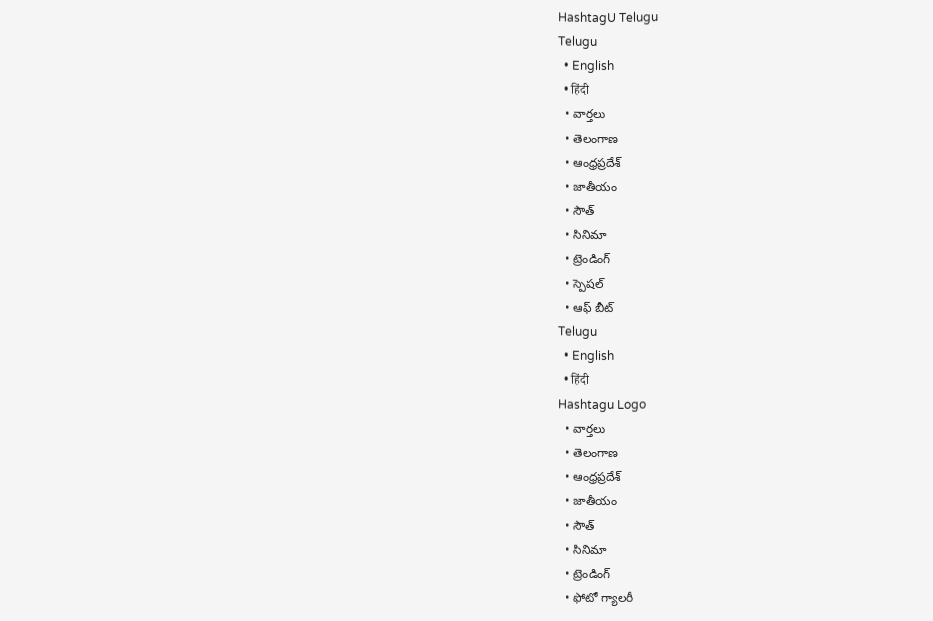HashtagU Telugu
Telugu
  • English
  • हिंदी
  • వార్తలు
  • తెలంగాణ
  • ఆంధ్రప్రదేశ్
  • జాతీయం
  • సౌత్
  • సినిమా
  • ట్రెండింగ్
  • స్పెషల్
  • ఆఫ్ బీట్
Telugu
  • English
  • हिंदी
Hashtagu Logo
  • వార్తలు
  • తెలంగాణ
  • ఆంధ్రప్రదేశ్
  • జాతీయం
  • సౌత్
  • సినిమా
  • ట్రెండింగ్
  • ఫోటో గ్యాలరీ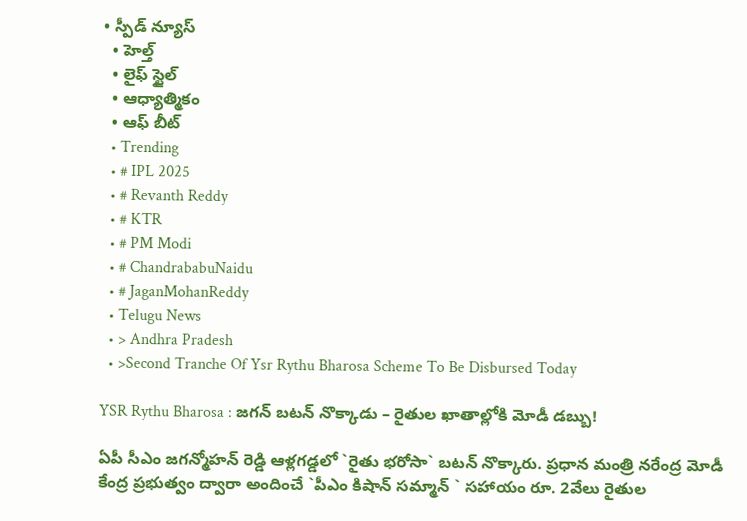• స్పీడ్ న్యూస్
  • హెల్త్
  • లైఫ్ స్టైల్
  • ఆధ్యాత్మికం
  • ఆఫ్ బీట్
  • Trending
  • # IPL 2025
  • # Revanth Reddy
  • # KTR
  • # PM Modi
  • # ChandrababuNaidu
  • # JaganMohanReddy
  • Telugu News
  • > Andhra Pradesh
  • >Second Tranche Of Ysr Rythu Bharosa Scheme To Be Disbursed Today

YSR Rythu Bharosa : జ‌గ‌న్ బ‌ట‌న్ నొక్కాడు – రైతుల ఖాతాల్లోకి మోడీ డ‌బ్బు!

ఏపీ సీఎం జ‌గ‌న్మోహ‌న్ రెడ్డి ఆళ్ల‌గ‌డ్డ‌లో `రైతు భ‌రోసా` బ‌ట‌న్ నొక్కారు. ప్ర‌ధాన మంత్రి న‌రేంద్ర మోడీ కేంద్ర ప్ర‌భుత్వం ద్వారా అందించే `పీఎం కిషాన్ స‌మ్మాన్ ` స‌హాయం రూ. 2వేలు రైతుల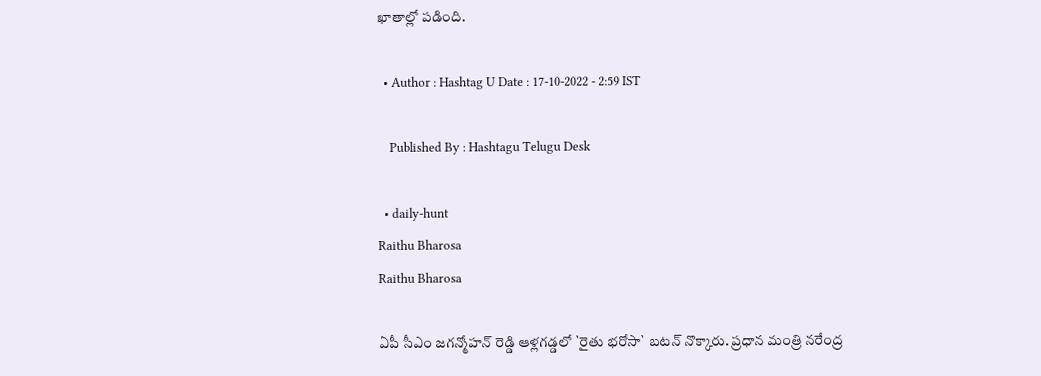ఖాతాల్లో ప‌డింది.

  • Author : Hashtag U Date : 17-10-2022 - 2:59 IST

    Published By : Hashtagu Telugu Desk

  • daily-hunt
Raithu Bharosa
Raithu Bharosa

ఏపీ సీఎం జ‌గ‌న్మోహ‌న్ రెడ్డి ఆళ్ల‌గ‌డ్డ‌లో `రైతు భ‌రోసా` బ‌ట‌న్ నొక్కారు. ప్ర‌ధాన మంత్రి న‌రేంద్ర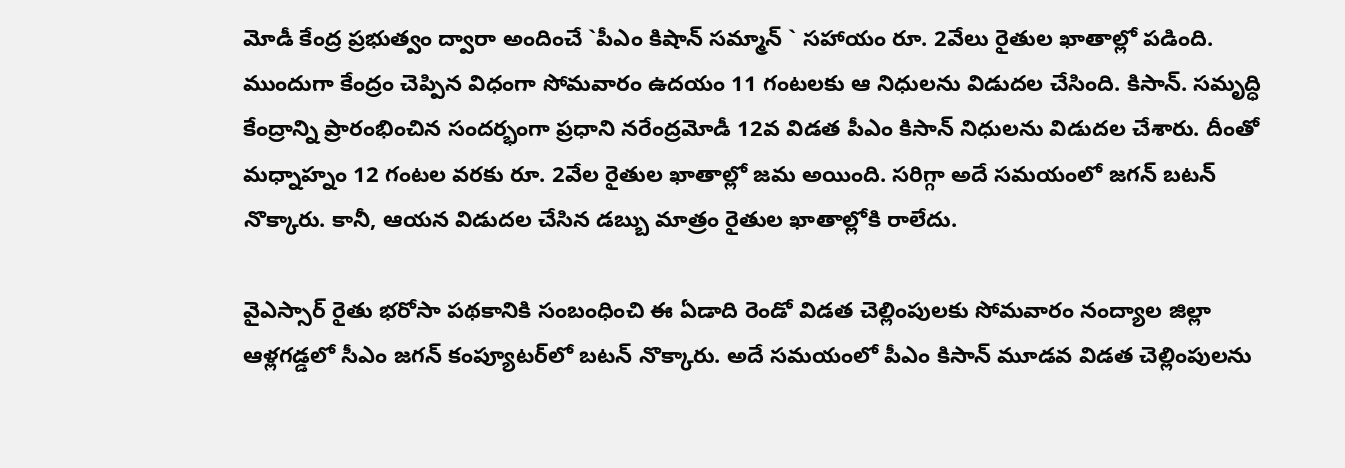మోడీ కేంద్ర ప్ర‌భుత్వం ద్వారా అందించే `పీఎం కిషాన్ స‌మ్మాన్ ` స‌హాయం రూ. 2వేలు రైతుల ఖాతాల్లో ప‌డింది. ముందుగా కేంద్రం చెప్పిన విధంగా సోమ‌వారం ఉద‌యం 11 గంట‌ల‌కు ఆ నిధుల‌ను విడుద‌ల చేసింది. కిసాన్. సమృద్ధి కేంద్రాన్ని ప్రారంభించిన సంద‌ర్భంగా ప్ర‌ధాని న‌రేంద్ర‌మోడీ 12వ విడ‌త పీఎం కిసాన్ నిధుల‌ను విడుద‌ల చేశారు. దీంతో మ‌ధ్నాహ్నం 12 గంట‌ల వ‌ర‌కు రూ. 2వేల రైతుల ఖాతాల్లో జ‌మ అయింది. స‌రిగ్గా అదే స‌మ‌యంలో జ‌గ‌న్ బ‌ట‌న్ నొక్కారు. కానీ, ఆయ‌న విడుద‌ల చేసిన డ‌బ్బు మాత్రం రైతుల ఖాతాల్లోకి రాలేదు.

వైఎస్సార్‌ రైతు భరోసా పథకానికి సంబంధించి ఈ ఏడాది రెండో విడత చెల్లింపులకు సోమవారం నంద్యాల జిల్లా ఆళ్లగడ్డలో సీఎం జగన్‌ కంప్యూటర్‌లో బటన్ నొక్కారు. అదే సమయంలో పీఎం కిసాన్‌ మూడవ విడత చెల్లింపులను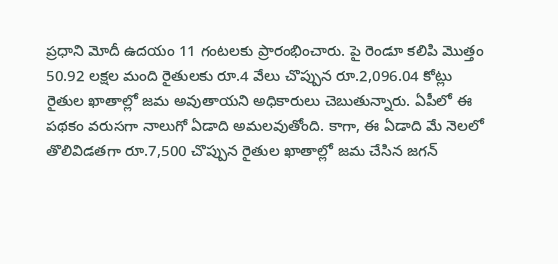ప్రధాని మోదీ ఉదయం 11 గంటలకు ప్రారంభించారు. పై రెండూ కలిపి మొత్తం 50.92 లక్షల మంది రైతులకు రూ.4 వేలు చొప్పున రూ.2,096.04 కోట్లు రైతుల ఖాతాల్లో జ‌మ అవుతాయని అధికారులు చెబుతున్నారు. ఏపీలో ఈ పథకం వరుసగా నాలుగో ఏడాది అమలవుతోంది. కాగా, ఈ ఏడాది మే నెలలో తొలివిడతగా రూ.7,500 చొప్పున రైతుల ఖాతాల్లో జమ చేసిన జ‌గ‌న్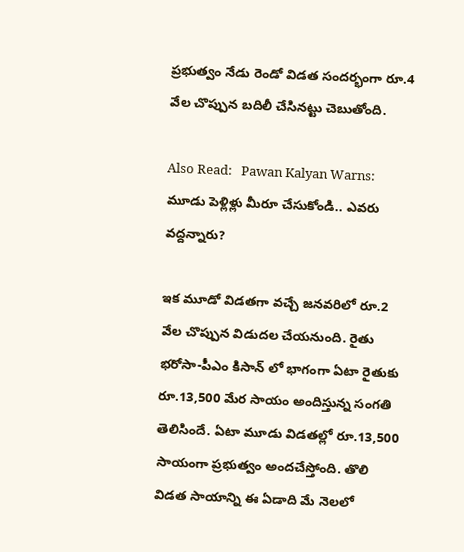ప్రభుత్వం నేడు రెండో విడత సందర్భంగా రూ.4 వేల చొప్పున బదిలీ చేసిన‌ట్టు చెబుతోంది.

Also Read:   Pawan Kalyan Warns: మూడు పెళ్లిళ్లు మీరూ చేసుకోండి.. ఎవరు వద్దన్నారు?

ఇక మూడో విడతగా వచ్చే జనవరిలో రూ.2 వేల చొప్పున విడుదల చేయ‌నుంది. రైతు భరోసా-పీఎం కిసాన్ లో భాగంగా ఏటా రైతుకు రూ.13,500 మేర సాయం అందిస్తున్న సంగతి తెలిసిందే. ఏటా మూడు విడతల్లో రూ.13,500 సాయంగా ప్రభుత్వం అందచేస్తోంది. తొలి విడత సాయాన్ని ఈ ఏడాది మే నెలలో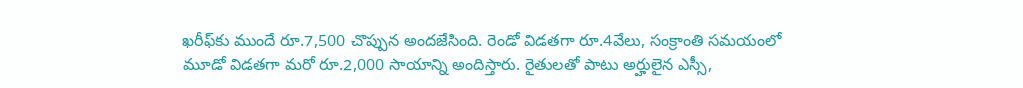ఖరీఫ్‌కు ముందే రూ.7,500 చొప్పున అందజేసింది. రెండో విడతగా రూ.4వేలు, సంక్రాంతి సమయంలో మూడో విడతగా మరో రూ.2,000 సాయాన్ని అందిస్తారు. రైతులతో పాటు అర్హులైన ఎస్సీ,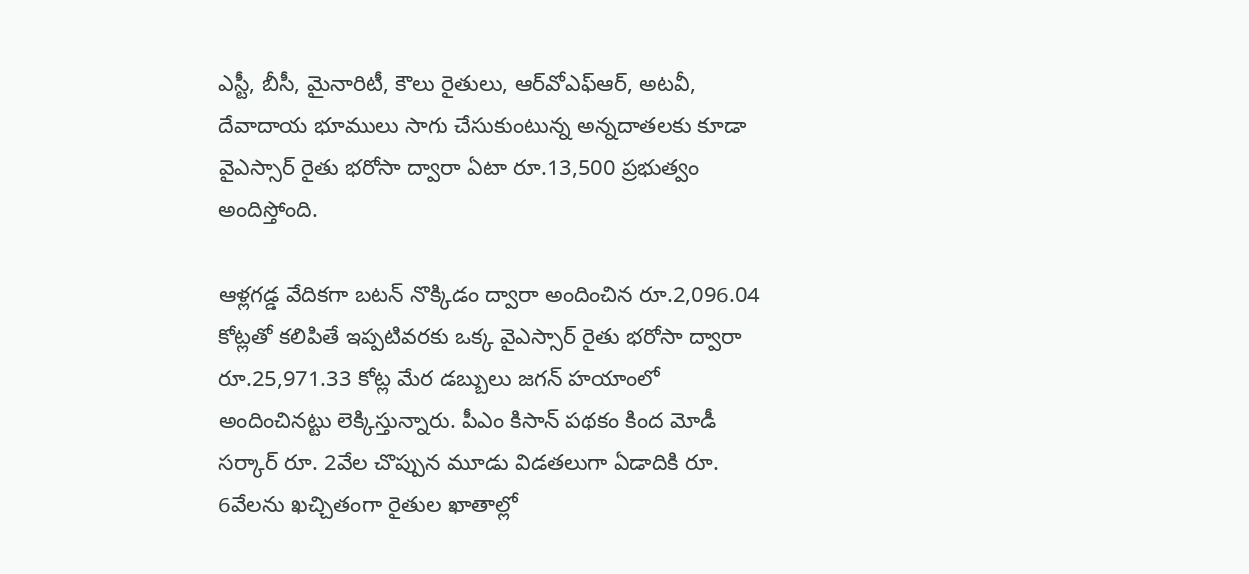ఎస్టీ, బీసీ, మైనారిటీ, కౌలు రైతులు, ఆర్‌వోఎఫ్‌ఆర్, అటవీ, దేవాదాయ భూములు సాగు చేసుకుంటున్న అన్నదాతలకు కూడా వైఎస్సార్‌ రైతు భరోసా ద్వారా ఏటా రూ.13,500 ప్రభుత్వం అందిస్తోంది.

ఆళ్ల‌గ‌డ్డ వేదిక‌గా బ‌ట‌న్ నొక్కిడం ద్వారా అందించిన‌ రూ.2,096.04 కోట్లతో కలిపితే ఇప్పటివరకు ఒక్క వైఎస్సార్‌ రైతు భరోసా ద్వారా రూ.25,971.33 కోట్ల మేర డబ్బులు జ‌గ‌న్ హ‌యాంలో అందించిన‌ట్టు లెక్కిస్తున్నారు. పీఎం కిసాన్ ప‌థ‌కం కింద మోడీ స‌ర్కార్ రూ. 2వేల చొప్పున మూడు విడత‌లుగా ఏడాదికి రూ. 6వేల‌ను ఖ‌చ్చితంగా రైతుల ఖాతాల్లో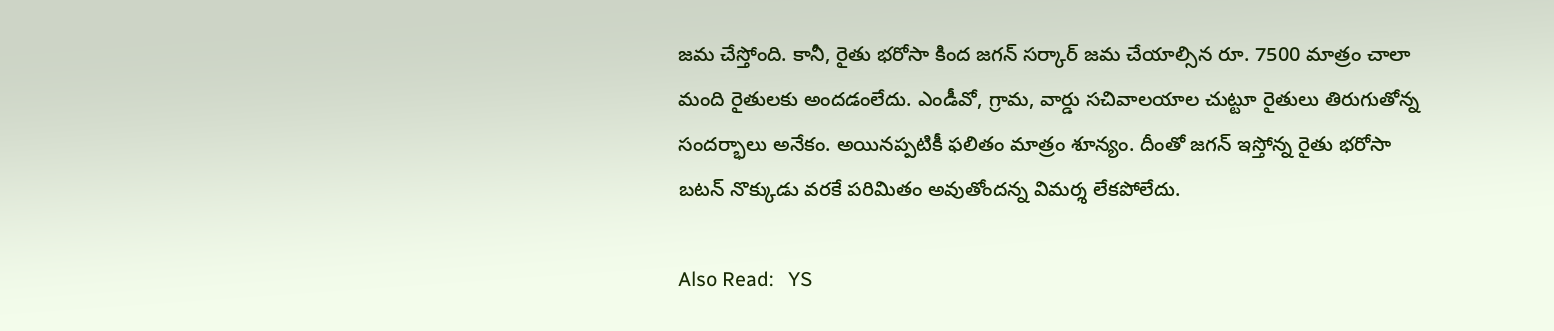జ‌మ చేస్తోంది. కానీ, రైతు భ‌రోసా కింద జ‌గ‌న్ స‌ర్కార్ జ‌మ చేయాల్సిన రూ. 7500 మాత్రం చాలా మంది రైతుల‌కు అంద‌డంలేదు. ఎండీవో, గ్రామ‌, వార్డు స‌చివాల‌యాల చుట్టూ రైతులు తిరుగుతోన్న సంద‌ర్భాలు అనేకం. అయిన‌ప్ప‌టికీ ఫ‌లితం మాత్రం శూన్యం. దీంతో జ‌గ‌న్ ఇస్తోన్న రైతు భ‌రోసా బ‌ట‌న్ నొక్కుడు వ‌ర‌కే ప‌రిమితం అవుతోంద‌న్న విమ‌ర్శ లేక‌పోలేదు.

Also Read:   YS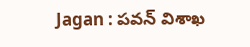Jagan : ప‌వ‌న్ విశాఖ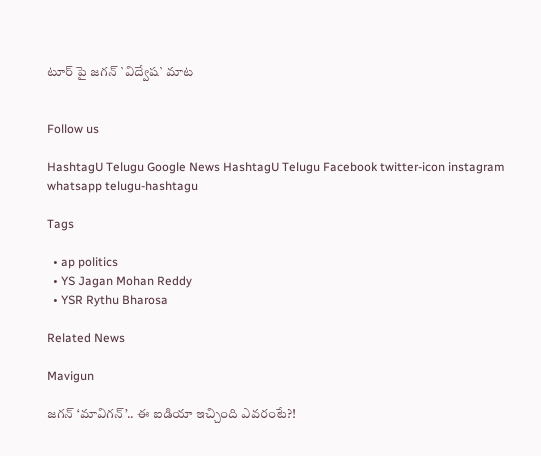టూర్ పై జ‌గ‌న్ `విద్వేష` మాట‌


Follow us

HashtagU Telugu Google News HashtagU Telugu Facebook twitter-icon instagram whatsapp telugu-hashtagu

Tags

  • ap politics
  • YS Jagan Mohan Reddy
  • YSR Rythu Bharosa

Related News

Mavigun

జ‌గ‌న్ ‘మావిగన్’.. ఈ ఐడియా ఇచ్చింది ఎవ‌రంటే?!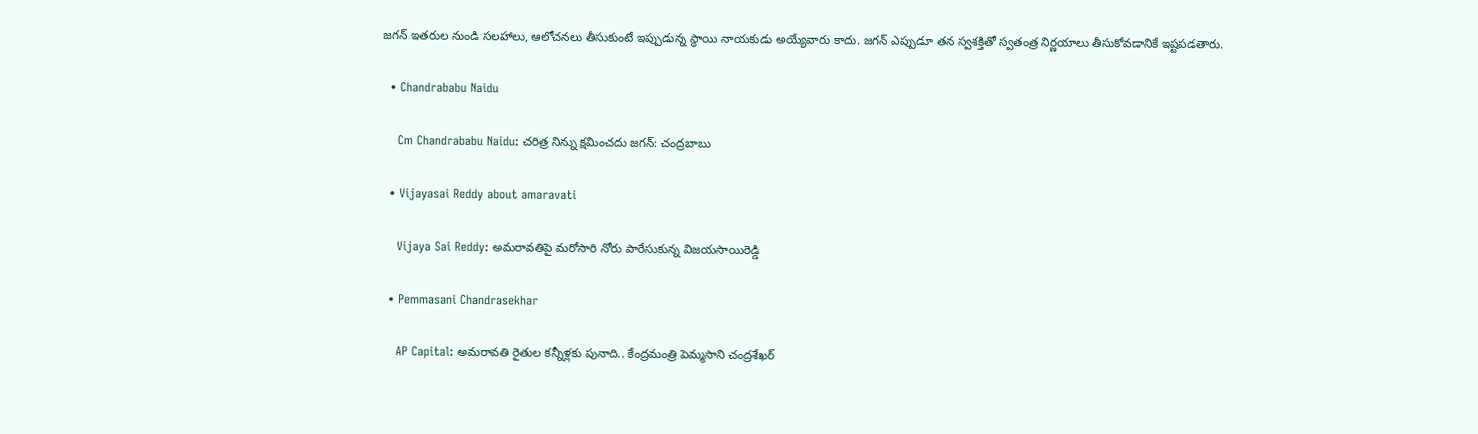జగన్ ఇతరుల నుండి సలహాలు, ఆలోచనలు తీసుకుంటే ఇప్పుడున్న స్థాయి నాయకుడు అయ్యేవారు కాదు. జ‌గ‌న్‌ ఎప్పుడూ తన స్వశక్తితో స్వతంత్ర నిర్ణయాలు తీసుకోవడానికే ఇష్టపడతారు.

  • Chandrababu Naidu

    Cm Chandrababu Naidu: చరిత్ర నిన్ను క్షమించదు జగన్: చంద్రబాబు

  • Vijayasai Reddy about amaravati

    Vijaya Sai Reddy: అమరావతిపై మరోసారి నోరు పారేసుకున్న విజయసాయిరెడ్డి

  • Pemmasani Chandrasekhar

    AP Capital: అమరావతి రైతుల కన్నీళ్లకు పునాది.. కేంద్రమంత్రి పెమ్మసాని చంద్రశేఖర్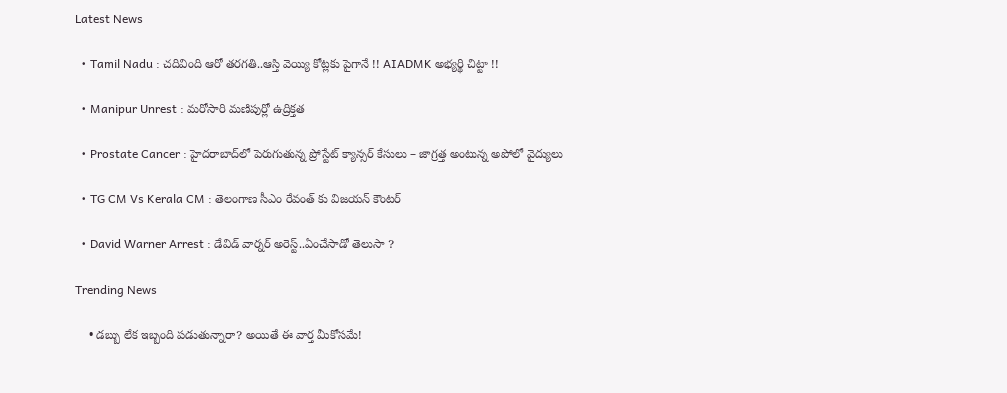Latest News

  • Tamil Nadu : చదివింది ఆరో తరగతి..ఆస్తి వెయ్యి కోట్లకు పైగానే !! AIADMK అభ్యర్థి చిట్టా !!

  • Manipur Unrest : మరోసారి మణిపుర్లో ఉద్రిక్తత

  • Prostate Cancer : హైదరాబాద్‌లో పెరుగుతున్న ప్రోస్టేట్ క్యాన్సర్ కేసులు – జాగ్రత్త అంటున్న అపోలో వైద్యులు

  • TG CM Vs Kerala CM : తెలంగాణ సీఎం రేవంత్ కు విజయన్ కౌంటర్

  • David Warner Arrest : డేవిడ్ వార్నర్ అరెస్ట్..ఏంచేసాడో తెలుసా ?

Trending News

    • డ‌బ్బు లేక ఇబ్బంది ప‌డుతున్నారా? అయితే ఈ వార్త మీకోస‌మే!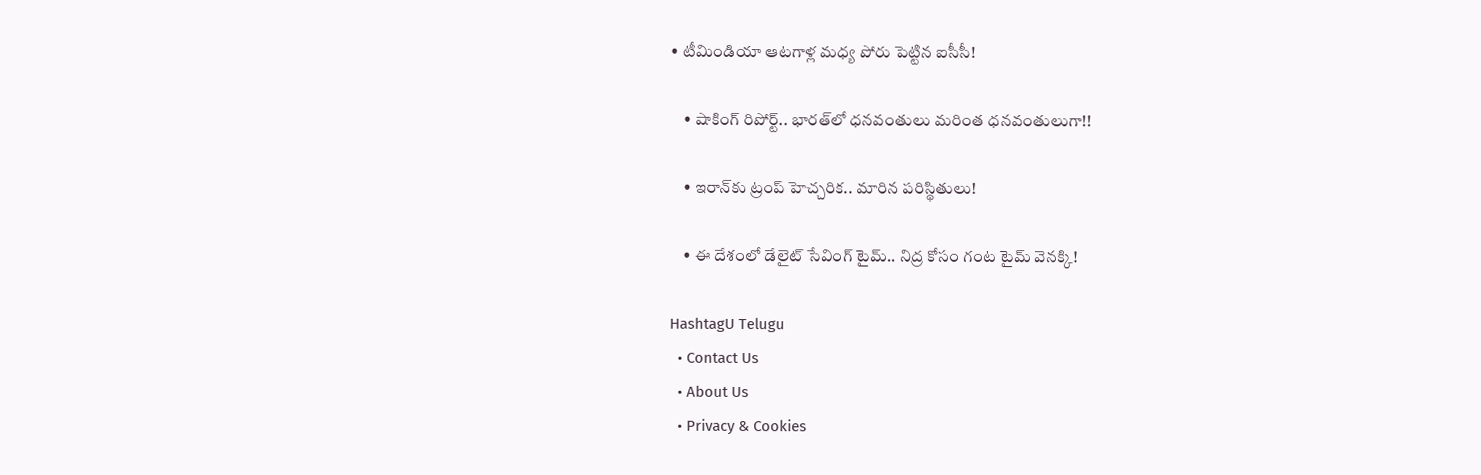• టీమిండియా ఆట‌గాళ్ల మ‌ధ్య పోరు పెట్టిన ఐసీసీ!

    • షాకింగ్ రిపోర్ట్‌.. భార‌త్‌లో ధనవంతులు మరింత ధనవంతులుగా!!

    • ఇరాన్‌కు ట్రంప్ హెచ్చరిక.. మారిన పరిస్థితులు!

    • ఈ దేశంలో డేలైట్ సేవింగ్ టైమ్.. నిద్ర కోసం గంట టైమ్ వెన‌క్కి!

HashtagU Telugu
  • Contact Us
  • About Us
  • Privacy & Cookies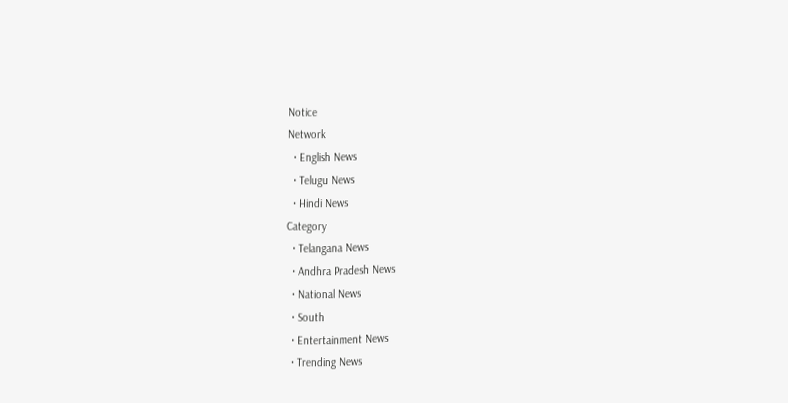Notice
Network
  • English News
  • Telugu News
  • Hindi News
Category
  • Telangana News
  • Andhra Pradesh News
  • National News
  • South
  • Entertainment News
  • Trending News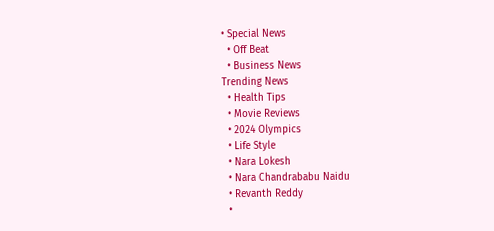• Special News
  • Off Beat
  • Business News
Trending News
  • Health Tips
  • Movie Reviews
  • 2024 Olympics
  • Life Style
  • Nara Lokesh
  • Nara Chandrababu Naidu
  • Revanth Reddy
  •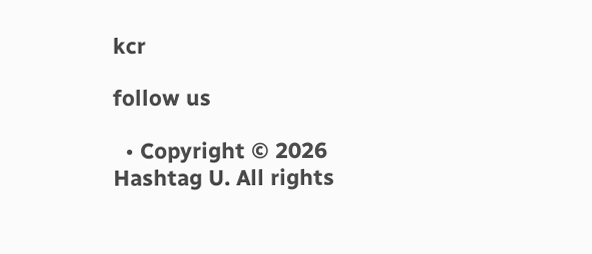kcr

follow us

  • Copyright © 2026 Hashtag U. All rights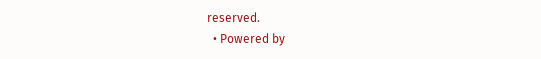reserved.
  • Powered by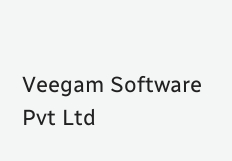Veegam Software Pvt Ltd